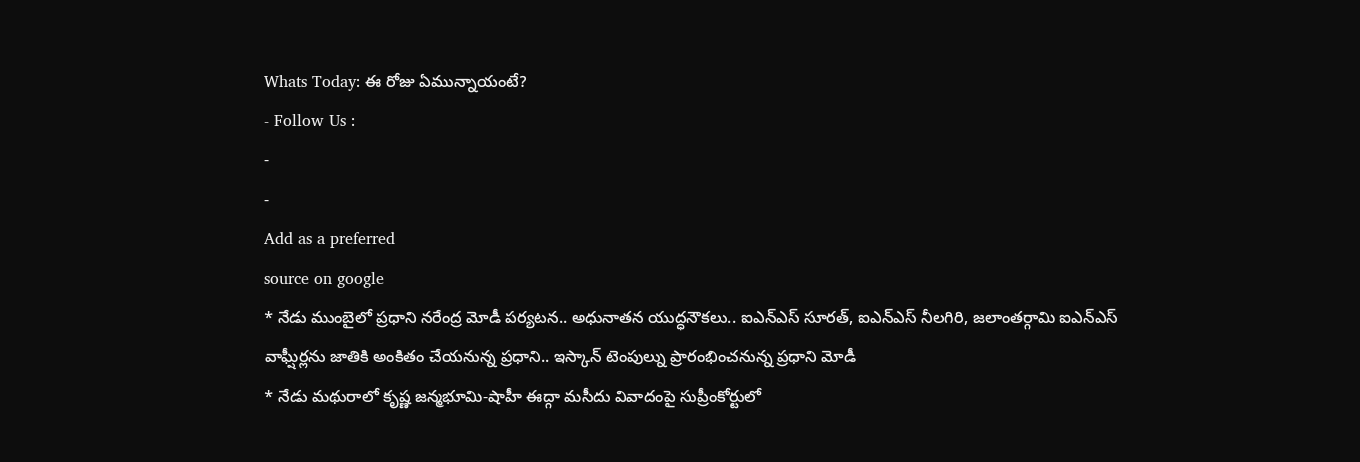Whats Today: ఈ రోజు ఏమున్నాయంటే?
- Follow Us :
-
-
Add as a preferred
source on google
* నేడు ముంబైలో ప్రధాని నరేంద్ర మోడీ పర్యటన.. అధునాతన యుద్ధనౌకలు.. ఐఎన్ఎస్ సూరత్, ఐఎన్ఎస్ నీలగిరి, జలాంతర్గామి ఐఎన్ఎస్ వాఘ్షీర్లను జాతికి అంకితం చేయనున్న ప్రధాని.. ఇస్కాన్ టెంపుల్ను ప్రారంభించనున్న ప్రధాని మోడీ
* నేడు మథురాలో కృష్ణ జన్మభూమి-షాహీ ఈద్గా మసీదు వివాదంపై సుప్రీంకోర్టులో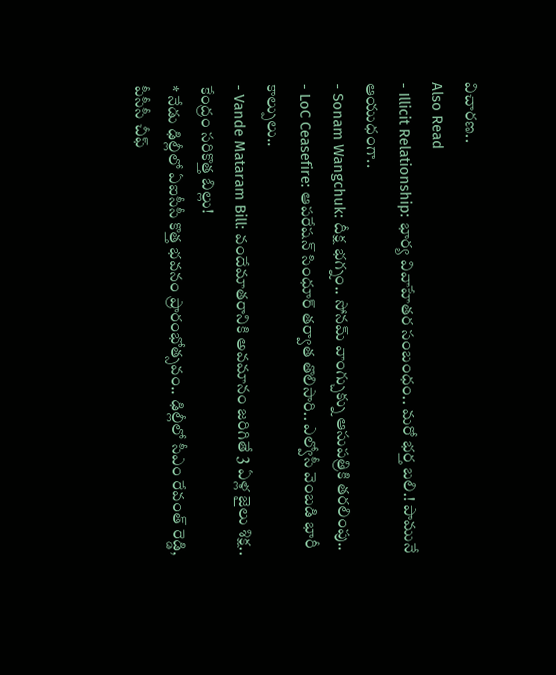విచారణ..
Also Read
- Illicit Relationship: భార్య వివాహేతర సంబంధం.. మరో భర్త బలి.! పామునే ఆయుధంగా..
- Sonam Wangchuk: దీక్ష భగ్నం.. సోనమ్ వాంగ్చుక్ను ఆసుపత్రికి తరలింపు..
- LoC Ceasefire: ఆపరేషన్ సింధూర్ తర్వాత తొలిసారి.. ఎల్వోసీ వెంబడి భారీ కాల్పులు..
- Vande Mataram Bill: వందేమాతరానికి అవమానం జరిగితే 3 ఏళ్ల జైలు శిక్ష.. కేంద్రం సరికొత్త బిల్లు!
* నేడు ఢిల్లీలో ఏఐసీసీ కొత్త భవనం ప్రారంభోత్సవం.. ఢిల్లీలో సీఎం రేవంత్ రెడ్డి, పీసీసీ చీఫ్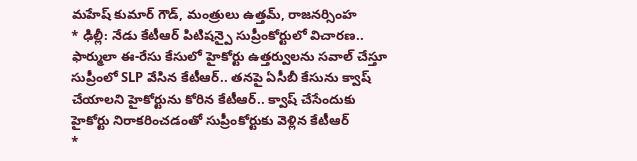మహేష్ కుమార్ గౌడ్, మంత్రులు ఉత్తమ్, రాజనర్సింహ
* ఢిల్లీ: నేడు కేటీఆర్ పిటిషన్పై సుప్రీంకోర్టులో విచారణ.. ఫార్ములా ఈ-రేసు కేసులో హైకోర్టు ఉత్తర్వులను సవాల్ చేస్తూ సుప్రీంలో SLP వేసిన కేటీఆర్.. తనపై ఏసీబీ కేసును క్వాష్ చేయాలని హైకోర్టును కోరిన కేటీఆర్.. క్వాష్ చేసేందుకు హైకోర్టు నిరాకరించడంతో సుప్రీంకోర్టుకు వెళ్లిన కేటీఆర్
*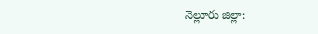నెల్లూరు జిల్లా: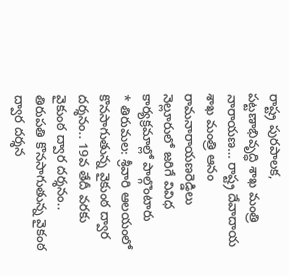రాష్ట్ర పురపాలక, పట్టణాభివృద్ధి శాఖ మంత్రి నారాయణ… రాష్ట్ర దేవాదాయ శాఖ మంత్రి ఆనం రామనారాయణరెడ్డిలు నెల్లూరులో జరిగే వివిధ కార్యక్రమాల్లో పాల్గొంటారు
* తిరుమల: శ్రీవారి ఆలయంలో కొనసాగుతున్న వైకుంఠ ద్వార దర్శనం.. 19వ తేదీ వరకు వైకుంఠ ద్వార దర్శనం.. తిరుపతి కొనసాగుతున్న వైకంఠ ద్వార దర్శన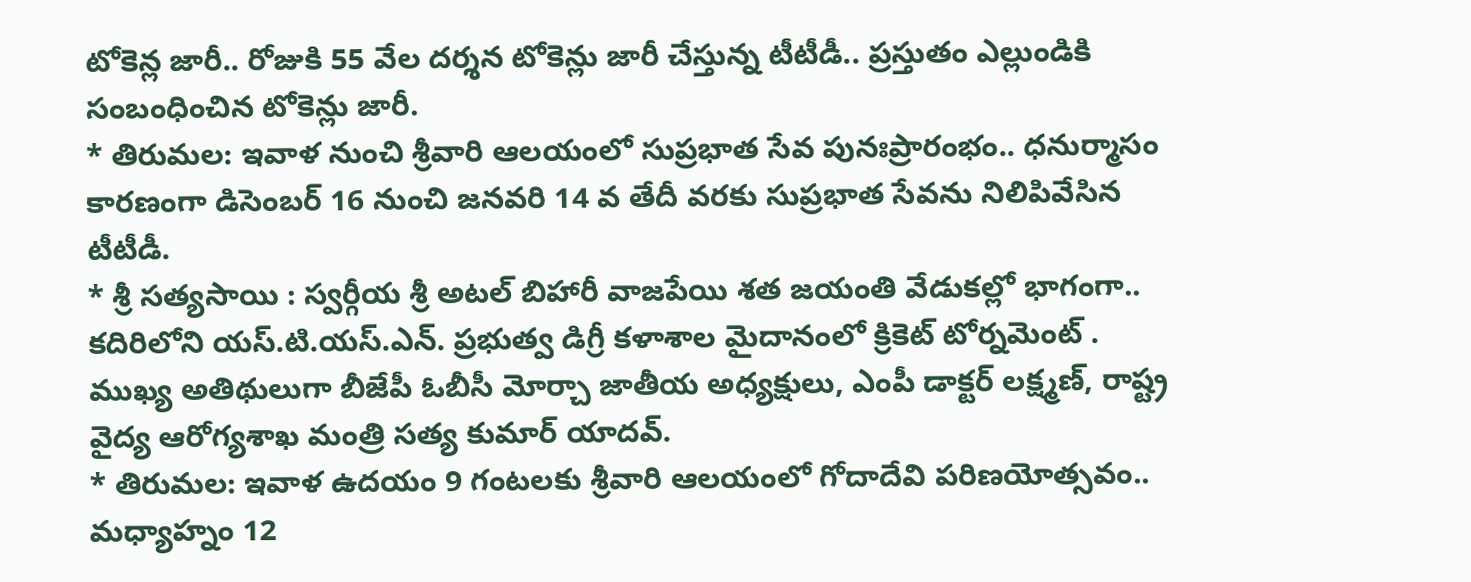టోకెన్ల జారీ.. రోజుకి 55 వేల దర్శన టోకెన్లు జారీ చేస్తున్న టీటీడీ.. ప్రస్తుతం ఎల్లుండికి సంబంధించిన టోకెన్లు జారీ.
* తిరుమల: ఇవాళ నుంచి శ్రీవారి ఆలయంలో సుప్రభాత సేవ పునఃప్రారంభం.. ధనుర్మాసం కారణంగా డిసెంబర్ 16 నుంచి జనవరి 14 వ తేదీ వరకు సుప్రభాత సేవను నిలిపివేసిన టీటీడీ.
* శ్రీ సత్యసాయి : స్వర్గీయ శ్రీ అటల్ బిహారీ వాజపేయి శత జయంతి వేడుకల్లో భాగంగా.. కదిరిలోని యస్.టి.యస్.ఎన్. ప్రభుత్వ డిగ్రీ కళాశాల మైదానంలో క్రికెట్ టోర్నమెంట్ . ముఖ్య అతిథులుగా బీజేపీ ఓబీసీ మోర్చా జాతీయ అధ్యక్షులు, ఎంపీ డాక్టర్ లక్ష్మణ్, రాష్ట్ర వైద్య ఆరోగ్యశాఖ మంత్రి సత్య కుమార్ యాదవ్.
* తిరుమల: ఇవాళ ఉదయం 9 గంటలకు శ్రీవారి ఆలయంలో గోదాదేవి పరిణయోత్సవం.. మధ్యాహ్నం 12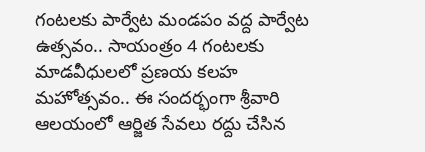గంటలకు పార్వేట మండపం వద్ద పార్వేట ఉత్సవం.. సాయంత్రం 4 గంటలకు మాడవీధులలో ప్రణయ కలహ మహోత్సవం.. ఈ సందర్భంగా శ్రీవారి ఆలయంలో ఆర్జిత సేవలు రద్దు చేసిన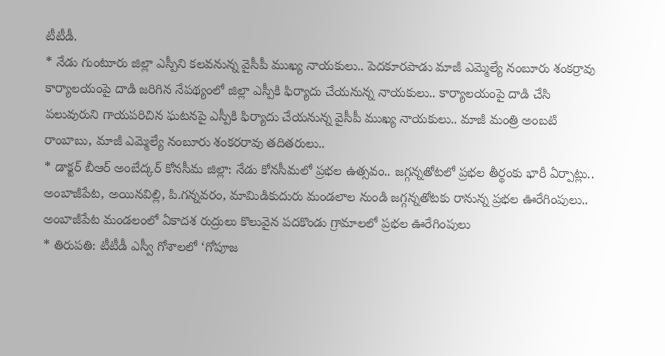టీటీడీ.
* నేడు గుంటూరు జిల్లా ఎస్పీని కలవనున్న వైసీపీ ముఖ్య నాయకులు.. పెదకూరపాడు మాజీ ఎమ్మెల్యే నంబూరు శంకర్రావు కార్యాలయంపై దాడి జరిగిన నేపథ్యంలో జిల్లా ఎస్పీకి ఫిర్యాదు చేయనున్న నాయకులు.. కార్యాలయంపై దాడి చేసి పలువురుని గాయపరిచిన ఘటనపై ఎస్పీకి ఫిర్యాదు చేయనున్న వైసీపీ ముఖ్య నాయకులు.. మాజీ మంత్రి అంబటి రాంబాబు, మాజీ ఎమ్మెల్యే నంబూరు శంకరరావు తదితరులు..
* డాక్టర్ బీఆర్ అంబేద్కర్ కోనసీమ జిల్లా: నేడు కోనసీమలో ప్రభల ఉత్సవం.. జగ్గన్నతోటలో ప్రభల తీర్థంకు భారీ ఏర్పాట్లు.. అంబాజీపేట, అయినవిల్లి, పి.గన్నవరం, మామిడికుదురు మండలాల నుండి జగ్గన్నతోటకు రానున్న ప్రభల ఊరేగింపులు.. అంబాజీపేట మండలంలో ఏకాదశ రుద్రులు కొలువైన పదకొండు గ్రామాలలో ప్రభల ఊరేగింపులు
* తిరుపతి: టీటీడీ ఎస్వీ గోశాలలో ‘గోపూజ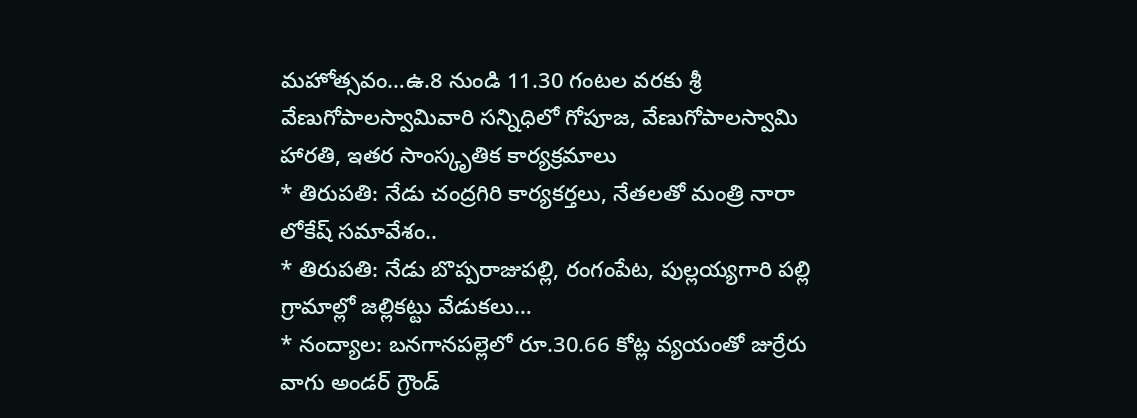మహోత్సవం…ఉ.8 నుండి 11.30 గంటల వరకు శ్రీ వేణుగోపాలస్వామివారి సన్నిధిలో గోపూజ, వేణుగోపాలస్వామి హారతి, ఇతర సాంస్కృతిక కార్యక్రమాలు
* తిరుపతి: నేడు చంద్రగిరి కార్యకర్తలు, నేతలతో మంత్రి నారా లోకేష్ సమావేశం..
* తిరుపతి: నేడు బొప్పరాజుపల్లి, రంగంపేట, పుల్లయ్యగారి పల్లి గ్రామాల్లో జల్లికట్టు వేడుకలు…
* నంద్యాల: బనగానపల్లెలో రూ.30.66 కోట్ల వ్యయంతో జుర్రేరు వాగు అండర్ గ్రౌండ్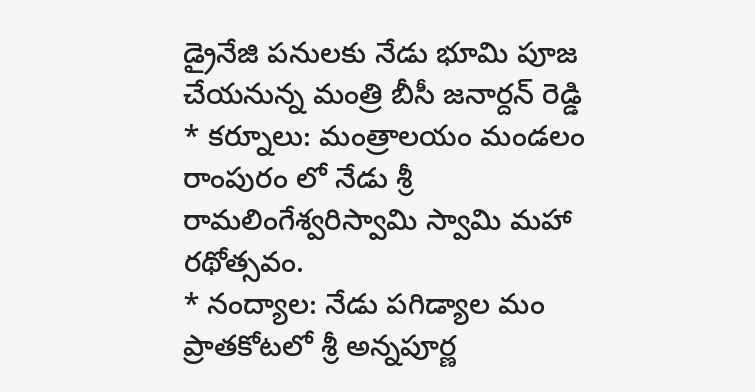డ్రైనేజి పనులకు నేడు భూమి పూజ చేయనున్న మంత్రి బీసీ జనార్దన్ రెడ్డి
* కర్నూలు: మంత్రాలయం మండలం రాంపురం లో నేడు శ్రీ రామలింగేశ్వరిస్వామి స్వామి మహా రథోత్సవం.
* నంద్యాల: నేడు పగిడ్యాల మం ప్రాతకోటలో శ్రీ అన్నపూర్ణ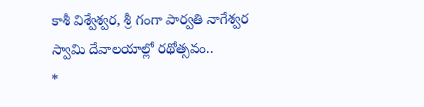కాశీ విశ్వేశ్వర, శ్రీ గంగా పార్వతి నాగేశ్వర స్వామి దేవాలయాల్లో రథోత్సవం..
*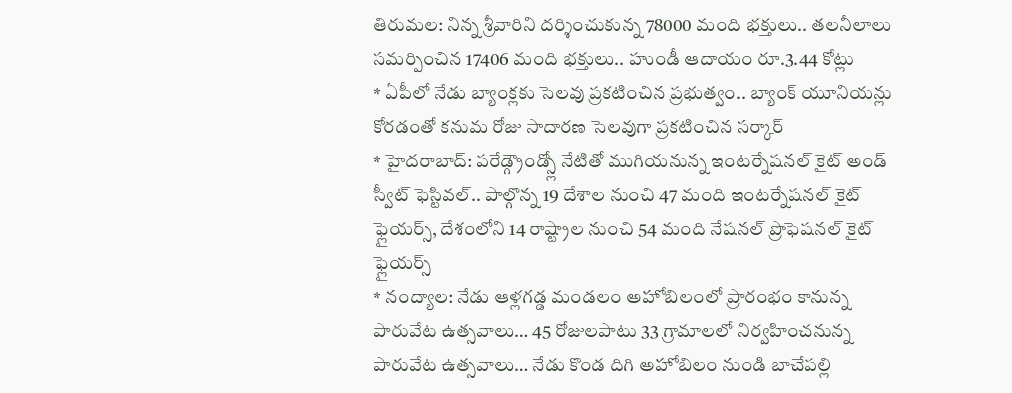తిరుమల: నిన్న శ్రీవారిని దర్శించుకున్న 78000 మంది భక్తులు.. తలనీలాలు సమర్పించిన 17406 మంది భక్తులు.. హుండీ ఆదాయం రూ.3.44 కోట్లు
* ఏపీలో నేడు బ్యాంక్లకు సెలవు ప్రకటించిన ప్రభుత్వం.. బ్యాంక్ యూనియన్లు కోరడంతో కనుమ రోజు సాదారణ సెలవుగా ప్రకటించిన సర్కార్
* హైదరాబాద్: పరేడ్గ్రౌండ్స్లో నేటితో ముగియనున్న ఇంటర్నేషనల్ కైట్ అండ్ స్వీట్ ఫెస్టివల్.. పాల్గొన్న 19 దేశాల నుంచి 47 మంది ఇంటర్నేషనల్ కైట్ ఫ్లైయర్స్, దేశంలోని 14 రాష్ట్రాల నుంచి 54 మంది నేషనల్ ప్రొఫెషనల్ కైట్ ఫ్లైయర్స్
* నంద్యాల: నేడు ఆళ్లగడ్డ మండలం అహోబిలంలో ప్రారంభం కానున్న పారువేట ఉత్సవాలు… 45 రోజులపాటు 33 గ్రామాలలో నిర్వహించనున్న పారువేట ఉత్సవాలు… నేడు కొండ దిగి అహోబిలం నుండి బాచేపల్లి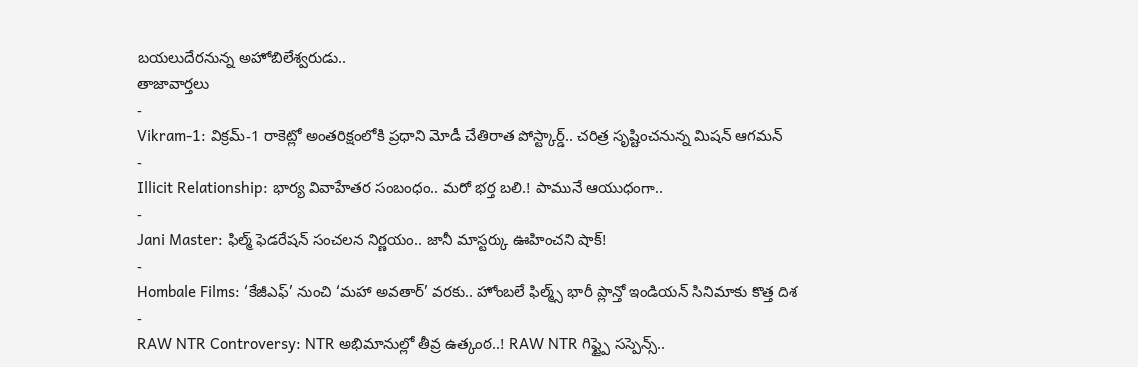బయలుదేరనున్న అహోబిలేశ్వరుడు..
తాజావార్తలు
-
Vikram-1: విక్రమ్-1 రాకెట్లో అంతరిక్షంలోకి ప్రధాని మోడీ చేతిరాత పోస్ట్కార్డ్.. చరిత్ర సృష్టించనున్న మిషన్ ఆగమన్
-
Illicit Relationship: భార్య వివాహేతర సంబంధం.. మరో భర్త బలి.! పామునే ఆయుధంగా..
-
Jani Master: ఫిల్మ్ ఫెడరేషన్ సంచలన నిర్ణయం.. జానీ మాస్టర్కు ఊహించని షాక్!
-
Hombale Films: ‘కేజీఎఫ్’ నుంచి ‘మహా అవతార్’ వరకు.. హోంబలే ఫిల్మ్స్ భారీ ప్లాన్తో ఇండియన్ సినిమాకు కొత్త దిశ
-
RAW NTR Controversy: NTR అభిమానుల్లో తీవ్ర ఉత్కంఠ..! RAW NTR గిఫ్ట్పై సస్పెన్స్..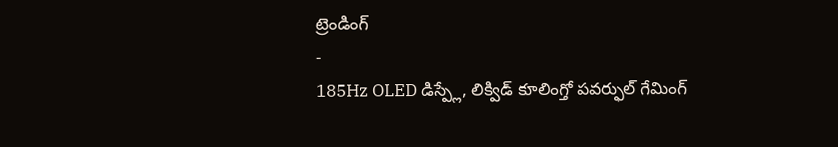ట్రెండింగ్
-
185Hz OLED డిస్ప్లే, లిక్విడ్ కూలింగ్తో పవర్ఫుల్ గేమింగ్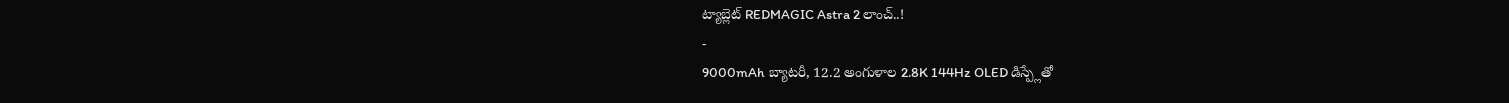ట్యాబ్లెట్ REDMAGIC Astra 2 లాంచ్..!
-
9000mAh బ్యాటరీ, 12.2 అంగుళాల 2.8K 144Hz OLED డిస్ప్లేతో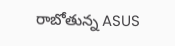రాబోతున్న ASUS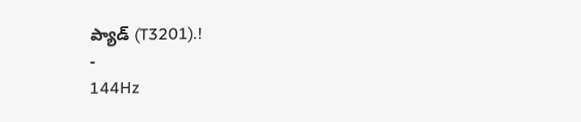ప్యాడ్ (T3201).!
-
144Hz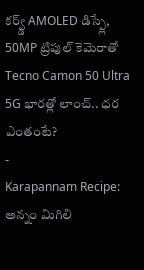కర్వ్డ్ AMOLED డిస్ప్లే, 50MP ట్రిపుల్ కెమెరాతో Tecno Camon 50 Ultra 5G భారత్లో లాంచ్.. ధర ఎంతంటే?
-
Karapannam Recipe: అన్నం మిగిలి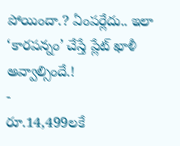పోయిందా.? ఏంపర్లేదు.. ఇలా ‘కారపన్నం’ చేస్తే ప్లేట్ ఖాళీ అవ్వాల్సిందే.!
-
రూ.14,499లకే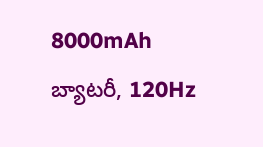8000mAh బ్యాటరీ, 120Hz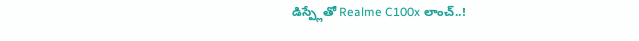డిస్ప్లేతో Realme C100x లాంచ్..!